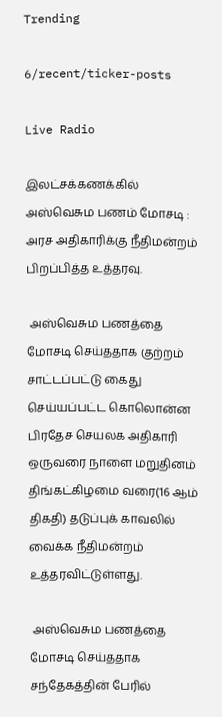Trending

6/recent/ticker-posts

Live Radio

இலட்சக்கணக்கில் அஸ்வெசும பணம் மோசடி : அரச அதிகாரிக்கு நீதிமன்றம் பிறப்பித்த உத்தரவு.

 அஸ்வெசும பணத்தை மோசடி செய்ததாக குற்றம் சாட்டப்பட்டு கைது செய்யப்பட்ட கொலொன்ன பிரதேச செயலக அதிகாரி ஒருவரை நாளை மறுதினம் திங்கட்கிழமை வரை(16 ஆம் திகதி) தடுப்புக் காவலில் வைக்க நீதிமன்றம் உத்தரவிட்டுள்ளது.

 அஸ்வெசும பணத்தை மோசடி செய்ததாக சந்தேகத்தின் பேரில்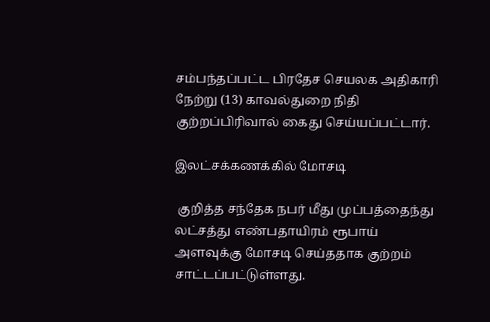சம்பந்தப்பட்ட பிரதேச செயலக அதிகாரி நேற்று (13) காவல்துறை நிதி குற்றப்பிரிவால் கைது செய்யப்பட்டார்.

இலட்சக்கணக்கில் மோசடி

 குறித்த சந்தேக நபர் மீது முப்பத்தைந்து லட்சத்து எண்பதாயிரம் ரூபாய் அளவுக்கு மோசடி செய்ததாக குற்றம் சாட்டப்பட்டுள்ளது.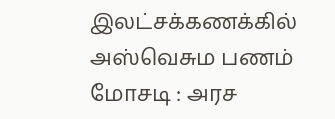இலட்சக்கணக்கில் அஸ்வெசும பணம் மோசடி : அரச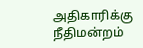அதிகாரிக்கு நீதிமன்றம்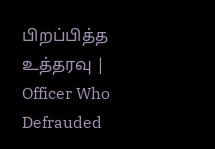பிறப்பித்த உத்தரவு | Officer Who Defrauded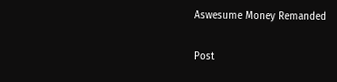Aswesume Money Remanded

Post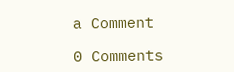a Comment

0 Comments